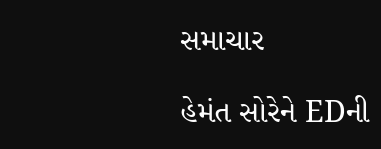સમાચાર

હેમંત સોરેને EDની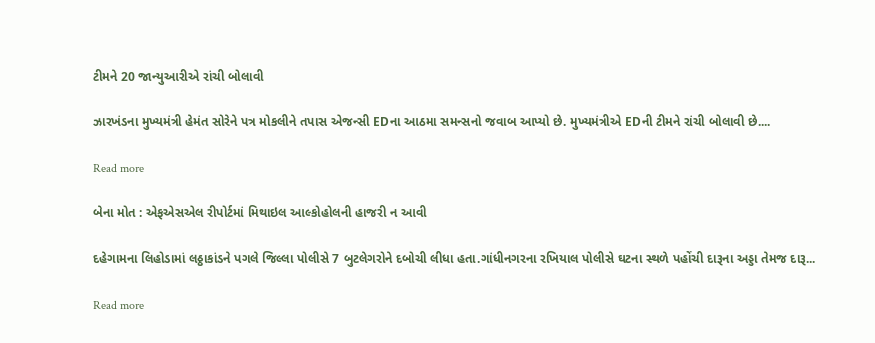ટીમને 20 જાન્યુઆરીએ રાંચી બોલાવી

ઝારખંડના મુખ્યમંત્રી હેમંત સોરેને પત્ર મોકલીને તપાસ એજન્સી EDના આઠમા સમન્સનો જવાબ આપ્યો છે. મુખ્યમંત્રીએ EDની ટીમને રાંચી બોલાવી છે....

Read more

બેના મોત : એફએસએલ રીપોર્ટમાં મિથાઇલ આલ્કોહોલની હાજરી ન આવી

દહેગામના લિહોડામાં લઠ્ઠાકાંડને પગલે જિલ્લા પોલીસે 7 બુટલેગરોને દબોચી લીધા હતા.ગાંધીનગરના રખિયાલ પોલીસે ઘટના સ્થળે પહોંચી દારૂના અડ્ડા તેમજ દારૂ...

Read more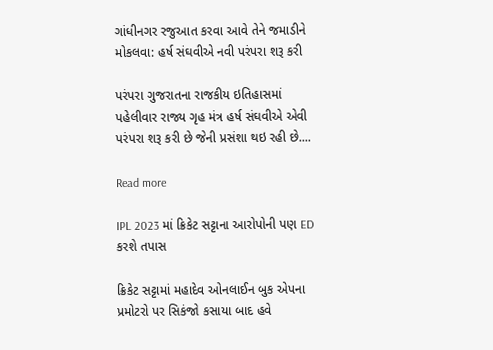ગાંધીનગર રજુઆત કરવા આવે તેને જમાડીને મોકલવા: હર્ષ સંઘવીએ નવી પરંપરા શરૂ કરી

પરંપરા ગુજરાતના રાજકીય ઇતિહાસમાં પહેલીવાર રાજ્ય ગૃહ મંત્ર હર્ષ સંઘવીએ એવી પરંપરા શરૂ કરી છે જેની પ્રસંશા થઇ રહી છે....

Read more

IPL 2023 માં ક્રિકેટ સટ્ટાના આરોપોની પણ ED કરશે તપાસ

ક્રિકેટ સટ્ટામાં મહાદેવ ઓનલાઈન બુક એપના પ્રમોટરો પર સિકંજો કસાયા બાદ હવે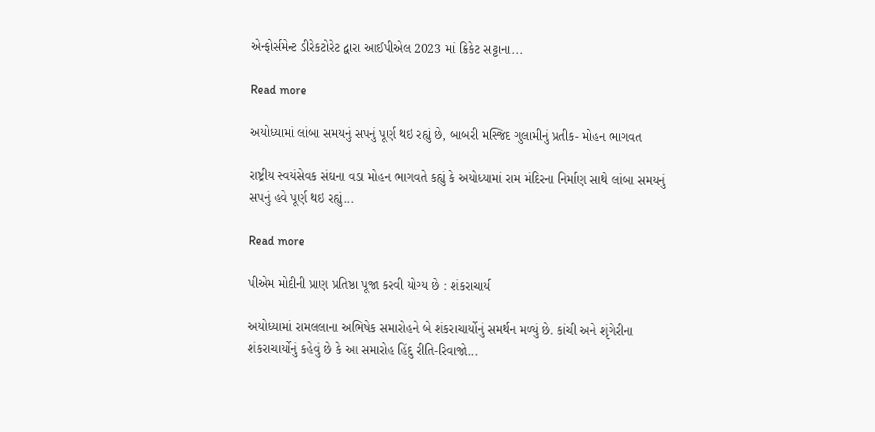એન્ફોર્સમેન્ટ ડીરેકટોરેટ દ્વારા આઈપીએલ 2023 માં ક્રિકેટ સટ્ટાના...

Read more

અયોધ્યામાં લાંબા સમયનું સપનું પૂર્ણ થઇ રહ્યું છે, બાબરી મસ્જિદ ગુલામીનું પ્રતીક- મોહન ભાગવત

રાષ્ટ્રીય સ્વયંસેવક સંઘના વડા મોહન ભાગવતે કહ્યું કે અયોધ્યામાં રામ મંદિરના નિર્માણ સાથે લાંબા સમયનું સપનું હવે પૂર્ણ થઇ રહ્યું...

Read more

પીએમ મોદીની પ્રાણ પ્રતિષ્ઠા પૂજા કરવી યોગ્ય છે : શંકરાચાર્ય

અયોધ્યામાં રામલલાના અભિષેક સમારોહને બે શંકરાચાર્યોનું સમર્થન મળ્યું છે. કાંચી અને શૃંગેરીના શંકરાચાર્યોનું કહેવું છે કે આ સમારોહ હિંદુ રીતિ-રિવાજો...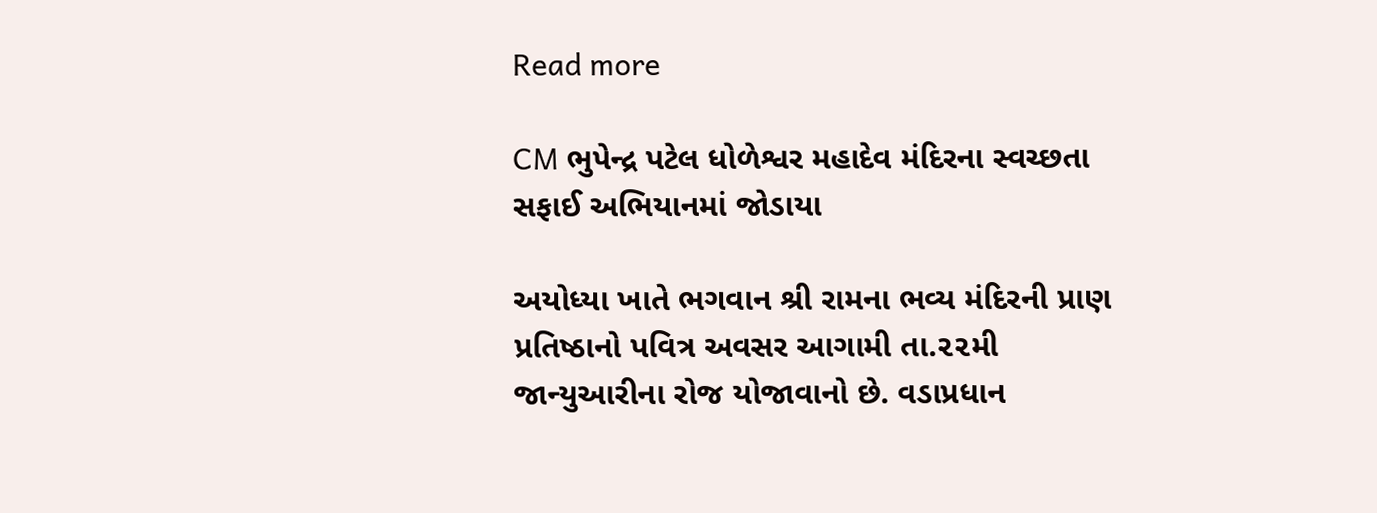Read more

CM ભુપેન્દ્ર પટેલ ધોળેશ્વર મહાદેવ મંદિરના સ્વચ્છતા સફાઈ અભિયાનમાં જોડાયા

અયોધ્યા ખાતે ભગવાન શ્રી રામના ભવ્ય મંદિરની પ્રાણ પ્રતિષ્ઠાનો પવિત્ર અવસર આગામી તા.૨૨મી જાન્યુઆરીના રોજ યોજાવાનો છે. વડાપ્રધાન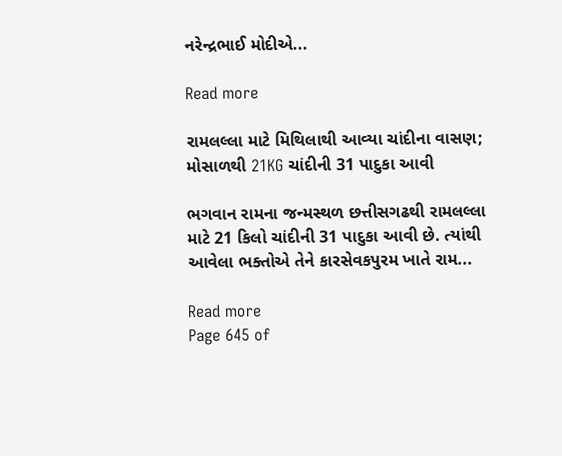નરેન્દ્રભાઈ મોદીએ...

Read more

રામલલ્લા માટે મિથિલાથી આવ્યા ચાંદીના વાસણ; મોસાળથી 21KG ચાંદીની 31 પાદુકા આવી

ભગવાન રામના જન્મસ્થળ છત્તીસગઢથી રામલલ્લા માટે 21 કિલો ચાંદીની 31 પાદુકા આવી છે. ત્યાંથી આવેલા ભક્તોએ તેને કારસેવકપુરમ ખાતે રામ...

Read more
Page 645 of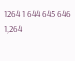1264 1 644 645 646 1,264